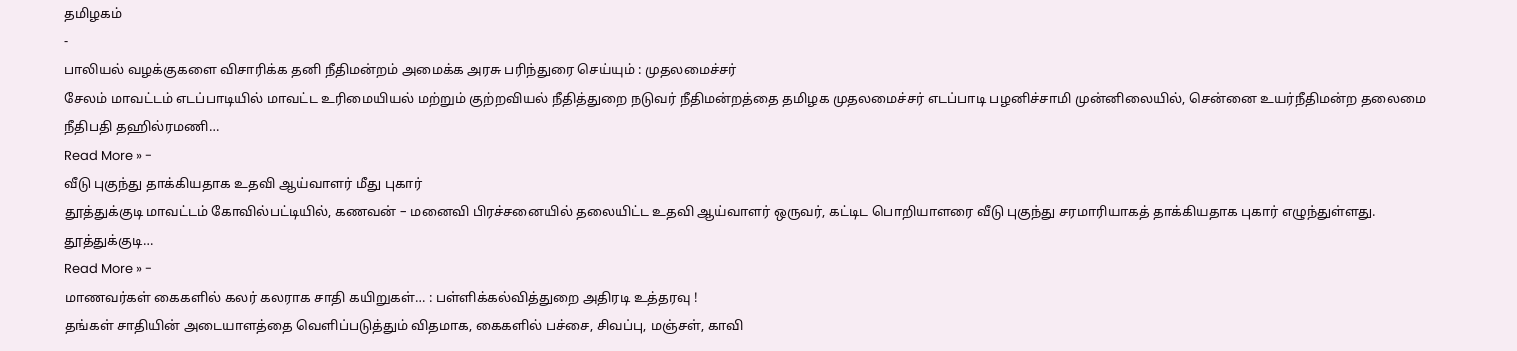தமிழகம்
-
பாலியல் வழக்குகளை விசாரிக்க தனி நீதிமன்றம் அமைக்க அரசு பரிந்துரை செய்யும் : முதலமைச்சர்
சேலம் மாவட்டம் எடப்பாடியில் மாவட்ட உரிமையியல் மற்றும் குற்றவியல் நீதித்துறை நடுவர் நீதிமன்றத்தை தமிழக முதலமைச்சர் எடப்பாடி பழனிச்சாமி முன்னிலையில், சென்னை உயர்நீதிமன்ற தலைமை நீதிபதி தஹில்ரமணி…
Read More » -
வீடு புகுந்து தாக்கியதாக உதவி ஆய்வாளர் மீது புகார்
தூத்துக்குடி மாவட்டம் கோவில்பட்டியில், கணவன் – மனைவி பிரச்சனையில் தலையிட்ட உதவி ஆய்வாளர் ஒருவர், கட்டிட பொறியாளரை வீடு புகுந்து சரமாரியாகத் தாக்கியதாக புகார் எழுந்துள்ளது. தூத்துக்குடி…
Read More » -
மாணவர்கள் கைகளில் கலர் கலராக சாதி கயிறுகள்… : பள்ளிக்கல்வித்துறை அதிரடி உத்தரவு !
தங்கள் சாதியின் அடையாளத்தை வெளிப்படுத்தும் விதமாக, கைகளில் பச்சை, சிவப்பு, மஞ்சள், காவி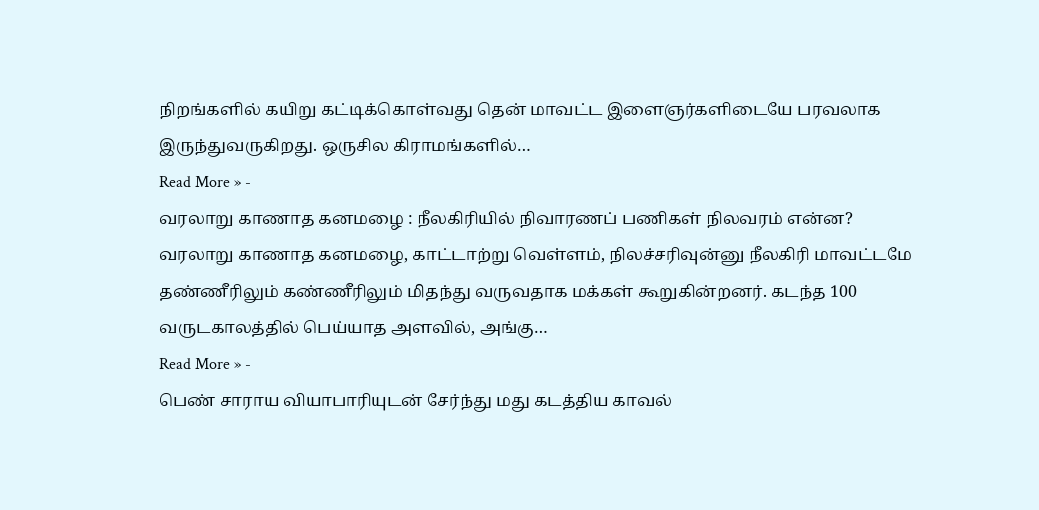நிறங்களில் கயிறு கட்டிக்கொள்வது தென் மாவட்ட இளைஞர்களிடையே பரவலாக இருந்துவருகிறது. ஒருசில கிராமங்களில்…
Read More » -
வரலாறு காணாத கனமழை : நீலகிரியில் நிவாரணப் பணிகள் நிலவரம் என்ன?
வரலாறு காணாத கனமழை, காட்டாற்று வெள்ளம், நிலச்சரிவுன்னு நீலகிரி மாவட்டமே தண்ணீரிலும் கண்ணீரிலும் மிதந்து வருவதாக மக்கள் கூறுகின்றனர். கடந்த 100 வருடகாலத்தில் பெய்யாத அளவில், அங்கு…
Read More » -
பெண் சாராய வியாபாரியுடன் சேர்ந்து மது கடத்திய காவல்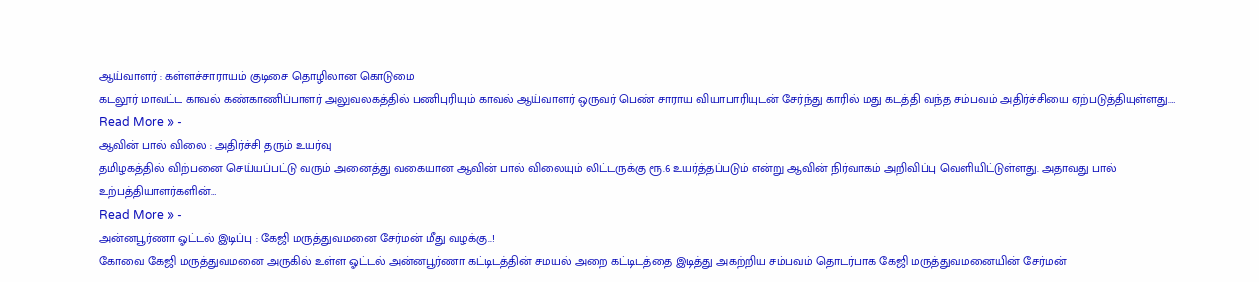ஆய்வாளர் : கள்ளச்சாராயம் குடிசை தொழிலான கொடுமை
கடலூர் மாவட்ட காவல் கண்காணிப்பாளர் அலுவலகத்தில் பணிபுரியும் காவல் ஆய்வாளர் ஒருவர் பெண் சாராய வியாபாரியுடன் சேர்ந்து காரில் மது கடத்தி வந்த சம்பவம் அதிர்ச்சியை ஏற்படுத்தியுள்ளது.…
Read More » -
ஆவின் பால் விலை : அதிர்ச்சி தரும் உயர்வு
தமிழகத்தில் விற்பனை செய்யப்பட்டு வரும் அனைத்து வகையான ஆவின் பால் விலையும் லிட்டருக்கு ரூ.6 உயர்த்தப்படும் என்று ஆவின் நிர்வாகம் அறிவிப்பு வெளியிட்டுள்ளது. அதாவது பால் உற்பத்தியாளர்களின்…
Read More » -
அன்னபூர்ணா ஓட்டல் இடிப்பு : கேஜி மருத்துவமனை சேர்மன் மீது வழக்கு..!
கோவை கேஜி மருத்துவமனை அருகில் உள்ள ஓட்டல் அன்னபூர்ணா கட்டிடத்தின் சமயல் அறை கட்டிடத்தை இடித்து அகற்றிய சம்பவம் தொடர்பாக கேஜி மருத்துவமனையின் சேர்மன்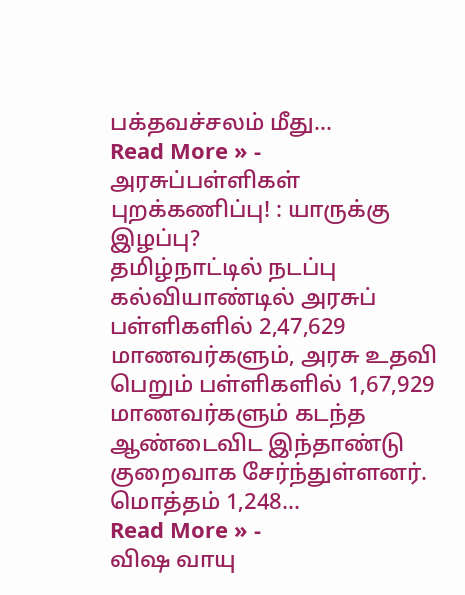பக்தவச்சலம் மீது…
Read More » -
அரசுப்பள்ளிகள் புறக்கணிப்பு! : யாருக்கு இழப்பு?
தமிழ்நாட்டில் நடப்பு கல்வியாண்டில் அரசுப் பள்ளிகளில் 2,47,629 மாணவர்களும், அரசு உதவி பெறும் பள்ளிகளில் 1,67,929 மாணவர்களும் கடந்த ஆண்டைவிட இந்தாண்டு குறைவாக சேர்ந்துள்ளனர். மொத்தம் 1,248…
Read More » -
விஷ வாயு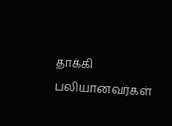தாக்கி பலியானவர்கள்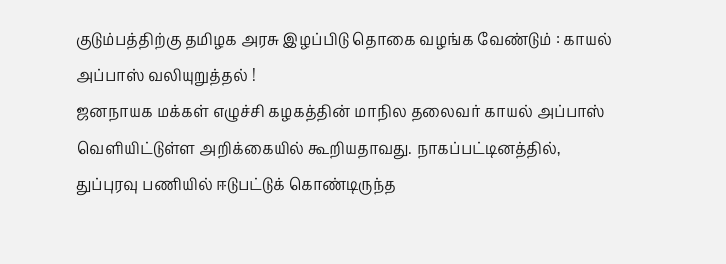குடும்பத்திற்கு தமிழக அரசு இழப்பிடு தொகை வழங்க வேண்டும் : காயல் அப்பாஸ் வலியுறுத்தல் !
ஜனநாயக மக்கள் எழுச்சி கழகத்தின் மாநில தலைவர் காயல் அப்பாஸ் வெளியிட்டுள்ள அறிக்கையில் கூறியதாவது. நாகப்பட்டினத்தில், துப்புரவு பணியில் ஈடுபட்டுக் கொண்டிருந்த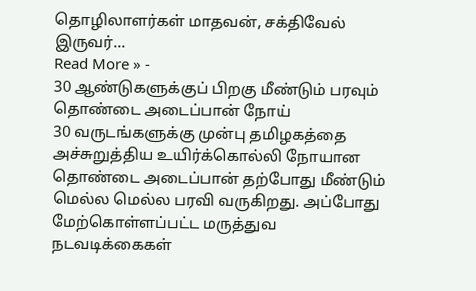தொழிலாளர்கள் மாதவன், சக்திவேல் இருவர்…
Read More » -
30 ஆண்டுகளுக்குப் பிறகு மீண்டும் பரவும் தொண்டை அடைப்பான் நோய்
30 வருடங்களுக்கு முன்பு தமிழகத்தை அச்சுறுத்திய உயிர்க்கொல்லி நோயான தொண்டை அடைப்பான் தற்போது மீண்டும் மெல்ல மெல்ல பரவி வருகிறது. அப்போது மேற்கொள்ளப்பட்ட மருத்துவ நடவடிக்கைகள்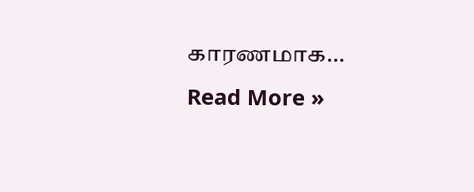காரணமாக…
Read More »